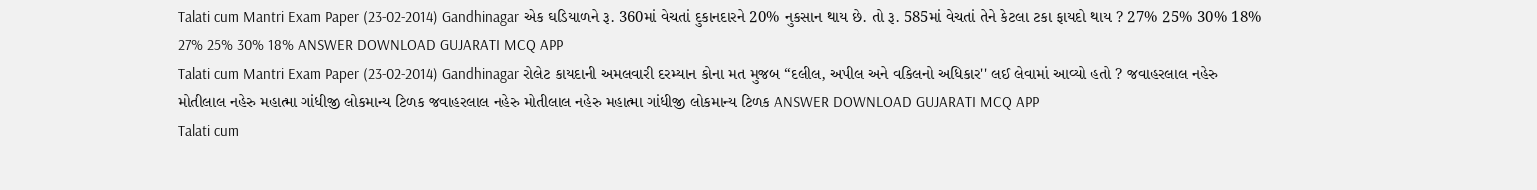Talati cum Mantri Exam Paper (23-02-2014) Gandhinagar એક ઘડિયાળને રૂ. 360માં વેચતાં દુકાનદારને 20% નુકસાન થાય છે. તો રૂ. 585માં વેચતાં તેને કેટલા ટકા ફાયદો થાય ? 27% 25% 30% 18% 27% 25% 30% 18% ANSWER DOWNLOAD GUJARATI MCQ APP
Talati cum Mantri Exam Paper (23-02-2014) Gandhinagar રોલેટ કાયદાની અમલવારી દરમ્યાન કોના મત મુજબ “દલીલ, અપીલ અને વકિલનો અધિકાર'' લઈ લેવામાં આવ્યો હતો ? જવાહરલાલ નહેરુ મોતીલાલ નહેરુ મહાત્મા ગાંધીજી લોકમાન્ય ટિળક જવાહરલાલ નહેરુ મોતીલાલ નહેરુ મહાત્મા ગાંધીજી લોકમાન્ય ટિળક ANSWER DOWNLOAD GUJARATI MCQ APP
Talati cum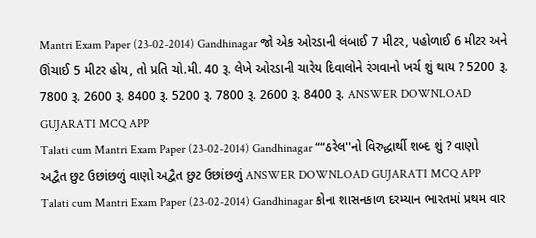Mantri Exam Paper (23-02-2014) Gandhinagar જો એક ઓરડાની લંબાઈ 7 મીટર, પહોળાઈ 6 મીટર અને ઊંચાઈ 5 મીટર હોય, તો પ્રતિ ચો.મી. 40 રૂ. લેખે ઓરડાની ચારેય દિવાલોને રંગવાનો ખર્ચ શું થાય ? 5200 રૂ. 7800 રૂ. 2600 રૂ. 8400 રૂ. 5200 રૂ. 7800 રૂ. 2600 રૂ. 8400 રૂ. ANSWER DOWNLOAD GUJARATI MCQ APP
Talati cum Mantri Exam Paper (23-02-2014) Gandhinagar ““ઠરેલ''નો વિરુદ્ધાર્થી શબ્દ શું ? વાણો અદ્વૈત છુટ ઉછાંછળું વાણો અદ્વૈત છુટ ઉછાંછળું ANSWER DOWNLOAD GUJARATI MCQ APP
Talati cum Mantri Exam Paper (23-02-2014) Gandhinagar કોના શાસનકાળ દરમ્યાન ભારતમાં પ્રથમ વાર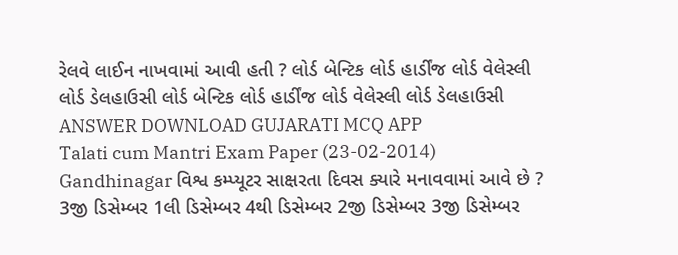રેલવે લાઈન નાખવામાં આવી હતી ? લોર્ડ બેન્ટિક લોર્ડ હાર્ડીંજ લોર્ડ વેલેસ્લી લોર્ડ ડેલહાઉસી લોર્ડ બેન્ટિક લોર્ડ હાર્ડીંજ લોર્ડ વેલેસ્લી લોર્ડ ડેલહાઉસી ANSWER DOWNLOAD GUJARATI MCQ APP
Talati cum Mantri Exam Paper (23-02-2014) Gandhinagar વિશ્વ કમ્પ્યૂટર સાક્ષરતા દિવસ ક્યારે મનાવવામાં આવે છે ? 3જી ડિસેમ્બર 1લી ડિસેમ્બર 4થી ડિસેમ્બર 2જી ડિસેમ્બર 3જી ડિસેમ્બર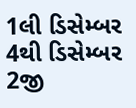1લી ડિસેમ્બર 4થી ડિસેમ્બર 2જી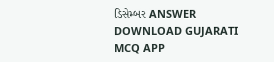ડિસેમ્બર ANSWER DOWNLOAD GUJARATI MCQ APP